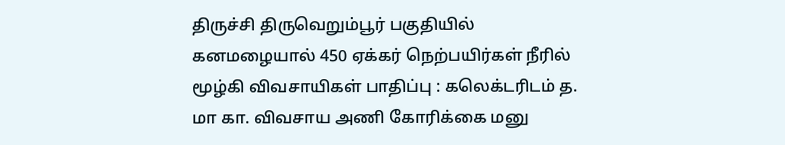திருச்சி திருவெறும்பூர் பகுதியில் கனமழையால் 450 ஏக்கர் நெற்பயிர்கள் நீரில் மூழ்கி விவசாயிகள் பாதிப்பு : கலெக்டரிடம் த. மா கா. விவசாய அணி கோரிக்கை மனு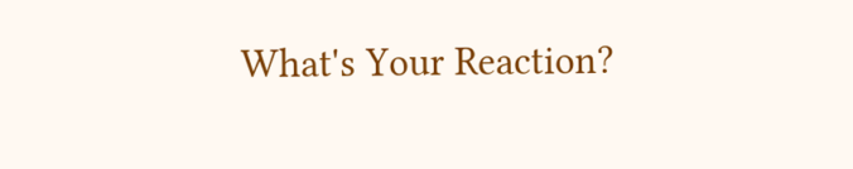What's Your Reaction?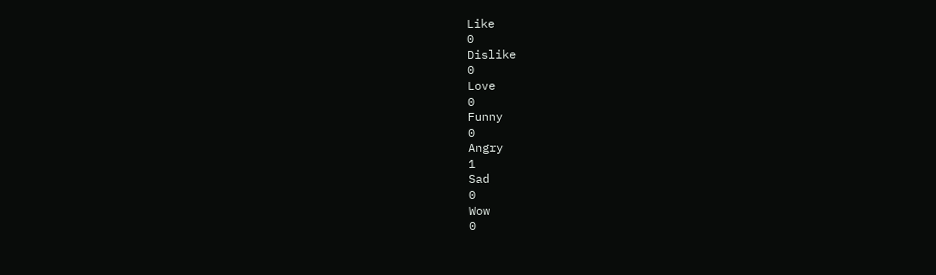Like
0
Dislike
0
Love
0
Funny
0
Angry
1
Sad
0
Wow
0